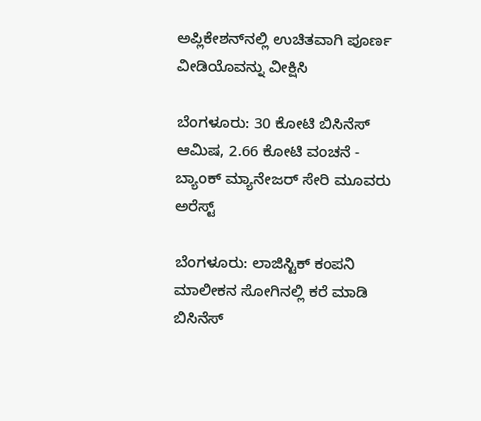ಅಪ್ಲಿಕೇಶನ್‌ನಲ್ಲಿ ಉಚಿತವಾಗಿ ಪೂರ್ಣ ವೀಡಿಯೊವನ್ನು ವೀಕ್ಷಿಸಿ

ಬೆಂಗಳೂರು: 30 ಕೋಟಿ ಬಿಸಿನೆಸ್ ಆಮಿಷ, 2.66 ಕೋಟಿ ವಂಚನೆ - ಬ್ಯಾಂಕ್ ಮ್ಯಾನೇಜರ್ ಸೇರಿ ಮೂವರು ಅರೆಸ್ಟ್

ಬೆಂಗಳೂರು: ಲಾಜಿಸ್ಟಿಕ್ ಕಂಪನಿ ಮಾಲೀಕನ ಸೋಗಿನಲ್ಲಿ ಕರೆ ಮಾಡಿ ಬಿಸಿನೆಸ್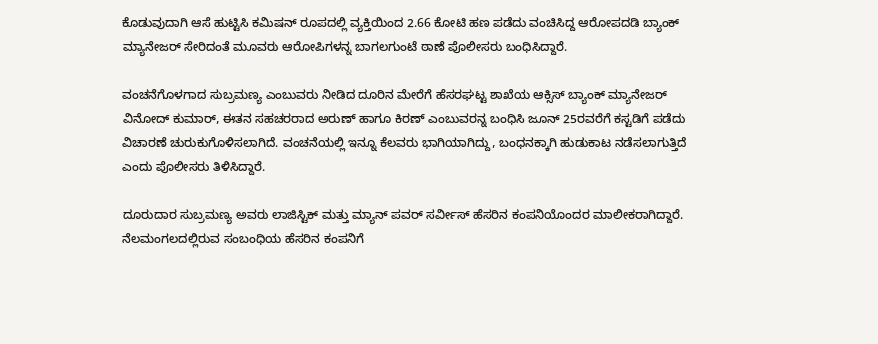ಕೊಡುವುದಾಗಿ ಆಸೆ ಹುಟ್ಟಿಸಿ ಕಮಿಷನ್ ರೂಪದಲ್ಲಿ ವ್ಯಕ್ತಿಯಿಂದ 2.66 ಕೋಟಿ ಹಣ ಪಡೆದು ವಂಚಿಸಿದ್ದ ಆರೋಪದಡಿ ಬ್ಯಾಂಕ್ ಮ್ಯಾನೇಜರ್ ಸೇರಿದಂತೆ ಮೂವರು ಆರೋಪಿಗಳನ್ನ ಬಾಗಲಗುಂಟೆ ಠಾಣೆ ಪೊಲೀಸರು ಬಂಧಿಸಿದ್ದಾರೆ.

ವಂಚನೆಗೊಳಗಾದ ಸುಬ್ರಮಣ್ಯ ಎಂಬುವರು ನೀಡಿದ ದೂರಿನ ಮೇರೆಗೆ ಹೆಸರಘಟ್ಟ ಶಾಖೆಯ ಆಕ್ಸಿಸ್ ಬ್ಯಾಂಕ್ ಮ್ಯಾನೇಜರ್ ವಿನೋದ್ ಕುಮಾರ್, ಈತನ ಸಹಚರರಾದ ಅರುಣ್ ಹಾಗೂ ಕಿರಣ್ ಎಂಬುವರನ್ನ ಬಂಧಿಸಿ ಜೂನ್ 25ರವರೆಗೆ ಕಸ್ಟಡಿಗೆ ಪಡೆದು ವಿಚಾರಣೆ ಚುರುಕುಗೊಳಿಸಲಾಗಿದೆ. ವಂಚನೆಯಲ್ಲಿ ಇನ್ನೂ ಕೆಲವರು ಭಾಗಿಯಾಗಿದ್ದು, ಬಂಧನಕ್ಕಾಗಿ ಹುಡುಕಾಟ ನಡೆಸಲಾಗುತ್ತಿದೆ ಎಂದು ಪೊಲೀಸರು ತಿಳಿಸಿದ್ದಾರೆ.

ದೂರುದಾರ ಸುಬ್ರಮಣ್ಯ ಅವರು ಲಾಜಿಸ್ಟಿಕ್ ಮತ್ತು ಮ್ಯಾನ್ ಪವರ್ ಸರ್ವೀಸ್ ಹೆಸರಿನ ಕಂಪನಿಯೊಂದರ ಮಾಲೀಕರಾಗಿದ್ದಾರೆ. ನೆಲಮಂಗಲದಲ್ಲಿರುವ ಸಂಬಂಧಿಯ ಹೆಸರಿನ ಕಂಪನಿಗೆ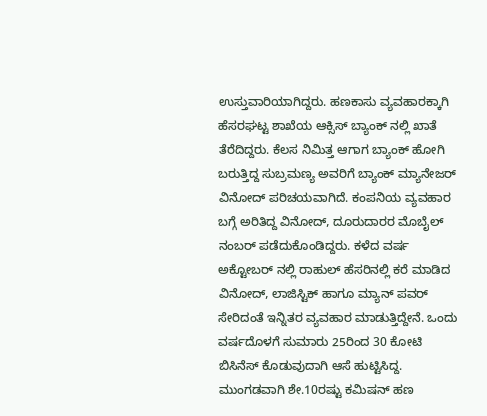ಉಸ್ತುವಾರಿಯಾಗಿದ್ದರು. ಹಣಕಾಸು ವ್ಯವಹಾರಕ್ಕಾಗಿ ಹೆಸರಘಟ್ಟ ಶಾಖೆಯ ಆಕ್ಸಿಸ್ ಬ್ಯಾಂಕ್ ನಲ್ಲಿ ಖಾತೆ ತೆರೆದಿದ್ದರು. ಕೆಲಸ ನಿಮಿತ್ತ ಆಗಾಗ ಬ್ಯಾಂಕ್ ಹೋಗಿ ಬರುತ್ತಿದ್ದ ಸುಬ್ರಮಣ್ಯ ಅವರಿಗೆ ಬ್ಯಾಂಕ್ ಮ್ಯಾನೇಜರ್ ವಿನೋದ್ ಪರಿಚಯವಾಗಿದೆ. ಕಂಪನಿಯ ವ್ಯವಹಾರ ಬಗ್ಗೆ ಅರಿತಿದ್ದ ವಿನೋದ್, ದೂರುದಾರರ ಮೊಬೈಲ್ ನಂಬರ್ ಪಡೆದುಕೊಂಡಿದ್ದರು. ಕಳೆದ ವರ್ಷ ಅಕ್ಟೋಬರ್ ನಲ್ಲಿ ರಾಹುಲ್ ಹೆಸರಿನಲ್ಲಿ ಕರೆ ಮಾಡಿದ ವಿನೋದ್, ಲಾಜಿಸ್ಟಿಕ್ ಹಾಗೂ ಮ್ಯಾನ್ ಪವರ್ ಸೇರಿದಂತೆ ಇನ್ನಿತರ ವ್ಯವಹಾರ ಮಾಡುತ್ತಿದ್ದೇನೆ. ಒಂದು ವರ್ಷದೊಳಗೆ ಸುಮಾರು 25ರಿಂದ 30 ಕೋಟಿ ಬಿಸಿನೆಸ್ ಕೊಡುವುದಾಗಿ ಆಸೆ ಹುಟ್ಟಿಸಿದ್ದ. ಮುಂಗಡವಾಗಿ ಶೇ.10ರಷ್ಟು ಕಮಿಷನ್ ಹಣ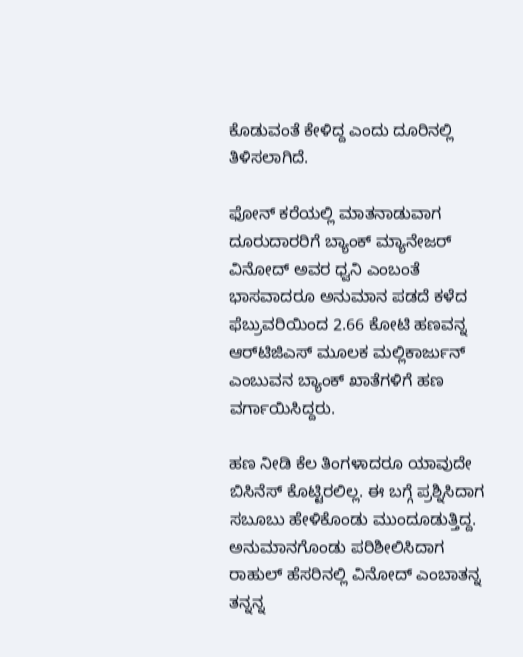ಕೊಡುವಂತೆ ಕೇಳಿದ್ದ ಎಂದು ದೂರಿನಲ್ಲಿ ತಿಳಿಸಲಾಗಿದೆ.

ಫೋನ್ ಕರೆಯಲ್ಲಿ ಮಾತನಾಡುವಾಗ ದೂರುದಾರರಿಗೆ ಬ್ಯಾಂಕ್ ಮ್ಯಾನೇಜರ್ ವಿನೋದ್ ಅವರ ಧ್ವನಿ ಎಂಬಂತೆ ಭಾಸವಾದರೂ ಅನುಮಾನ ಪಡದೆ ಕಳೆದ ಫೆಬ್ರುವರಿಯಿಂದ 2.66 ಕೋಟಿ ಹಣವನ್ನ ಆರ್‌ಟಿಜಿಎಸ್ ಮೂಲಕ ಮಲ್ಲಿಕಾರ್ಜುನ್ ಎಂಬುವನ ಬ್ಯಾಂಕ್ ಖಾತೆಗಳಿಗೆ ಹಣ ವರ್ಗಾಯಿಸಿದ್ದರು.

ಹಣ ನೀಡಿ ಕೆಲ ತಿಂಗಳಾದರೂ ಯಾವುದೇ ಬಿಸಿನೆಸ್ ಕೊಟ್ಟಿರಲಿಲ್ಲ. ಈ ಬಗ್ಗೆ ಪ್ರಶ್ನಿಸಿದಾಗ ಸಬೂಬು ಹೇಳಿಕೊಂಡು ಮುಂದೂಡುತ್ತಿದ್ದ. ಅನುಮಾನಗೊಂಡು ಪರಿಶೀಲಿಸಿದಾಗ ರಾಹುಲ್ ಹೆಸರಿನಲ್ಲಿ ವಿನೋದ್ ಎಂಬಾತನ್ನ ತನ್ನನ್ನ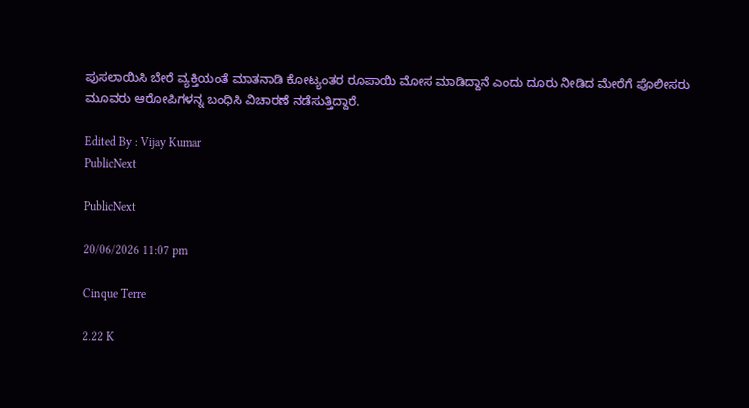ಪುಸಲಾಯಿಸಿ ಬೇರೆ ವ್ಯಕ್ತಿಯಂತೆ ಮಾತನಾಡಿ ಕೋಟ್ಯಂತರ ರೂಪಾಯಿ ಮೋಸ ಮಾಡಿದ್ದಾನೆ ಎಂದು ದೂರು ನೀಡಿದ ಮೇರೆಗೆ ಪೊಲೀಸರು ಮೂವರು ಆರೋಪಿಗಳನ್ನ ಬಂಧಿಸಿ ವಿಚಾರಣೆ ನಡೆಸುತ್ತಿದ್ದಾರೆ.

Edited By : Vijay Kumar
PublicNext

PublicNext

20/06/2026 11:07 pm

Cinque Terre

2.22 K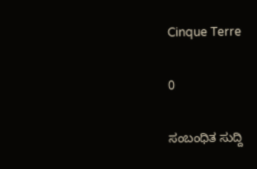Cinque Terre

0

ಸಂಬಂಧಿತ ಸುದ್ದಿ